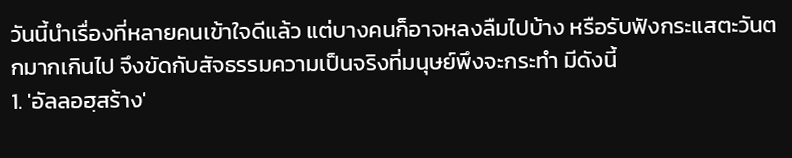วันนี้นำเรื่องที่หลายคนเข้าใจดีแล้ว แต่บางคนก็อาจหลงลืมไปบ้าง หรือรับฟังกระแสตะวันตกมากเกินไป จึงขัดกับสัจธรรมความเป็นจริงที่มนุษย์พึงจะกระทำ มีดังนี้
1. 'อัลลอฮฺสร้าง'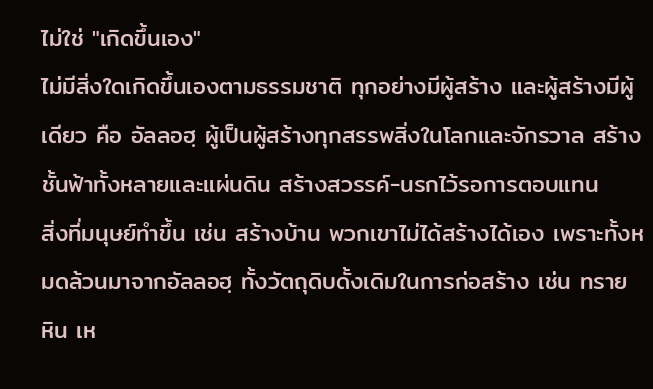ไม่ใช่ "เกิดขึ้นเอง"
ไม่มีสิ่งใดเกิดขึ้นเองตามธรรมชาติ ทุกอย่างมีผู้สร้าง และผู้สร้างมีผู้เดียว คือ อัลลอฮฺ ผู้เป็นผู้สร้างทุกสรรพสิ่งในโลกและจักรวาล สร้างชั้นฟ้าทั้งหลายและแผ่นดิน สร้างสวรรค์-นรกไว้รอการตอบแทน
สิ่งที่มนุษย์ทำขึ้น เช่น สร้างบ้าน พวกเขาไม่ได้สร้างได้เอง เพราะทั้งหมดล้วนมาจากอัลลอฮฺ ทั้งวัตถุดิบดั้งเดิมในการก่อสร้าง เช่น ทราย หิน เห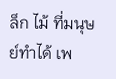ล็ก ไม้ ที่มนุษย์ทำได้ เพ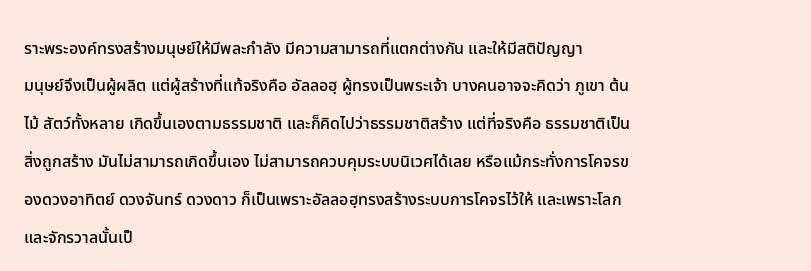ราะพระองค์ทรงสร้างมนุษย์ให้มีพละกำลัง มีความสามารถที่แตกต่างกัน และให้มีสติปัญญา
มนุษย์จึงเป็นผู้ผลิต แต่ผู้สร้างที่แท้จริงคือ อัลลอฮฺ ผู้ทรงเป็นพระเจ้า บางคนอาจจะคิดว่า ภูเขา ต้นไม้ สัตว์ทั้งหลาย เกิดขึ้นเองตามธรรมชาติ และก็คิดไปว่าธรรมชาติสร้าง แต่ที่จริงคือ ธรรมชาติเป็นสิ่งถูกสร้าง มันไม่สามารถเกิดขึ้นเอง ไม่สามารถควบคุมระบบนิเวศได้เลย หรือแม้กระทั่งการโคจรของดวงอาทิตย์ ดวงจันทร์ ดวงดาว ก็เป็นเพราะอัลลอฮฺทรงสร้างระบบการโคจรไว้ให้ และเพราะโลกและจักรวาลนั้นเป็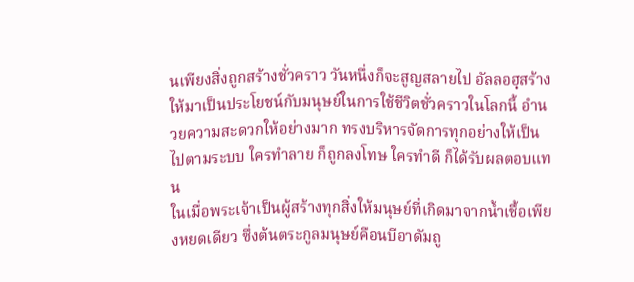นเพียงสิ่งถูกสร้างชั่วคราว วันหนึ่งก็จะสูญสลายไป อัลลอฮฺสร้างให้มาเป็นประโยชน์กับมนุษย์ในการใช้ชีวิตชั่วคราวในโลกนี้ อำนวยความสะดวกให้อย่างมาก ทรงบริหารจัดการทุกอย่างให้เป็นไปตามระบบ ใครทำลาย ก็ถูกลงโทษ ใครทำดี ก็ได้รับผลตอบแทน
ในเมื่อพระเจ้าเป็นผู้สร้างทุกสิ่งให้มนุษย์ที่เกิดมาจากน้ำเชื้อเพียงหยดเดียว ซึ่งต้นตระกูลมนุษย์คือนบีอาดัมถู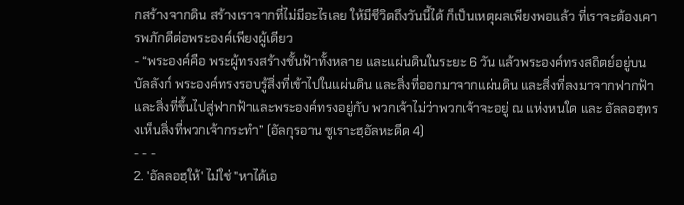กสร้างจากดิน สร้างเราจากที่ไม่มีอะไรเลย ให้มีชีวิตถึงวันนี้ได้ ก็เป็นเหตุผลเพียงพอแล้ว ที่เราจะต้องเคารพภักดีต่อพระองค์เพียงผู้เดียว
- “พระองค์คือ พระผู้ทรงสร้างชั้นฟ้าทั้งหลาย และแผ่นดินในระยะ 6 วัน แล้วพระองค์ทรงสถิตย์อยู่บนบัลลังก์ พระองค์ทรงรอบรู้สิ่งที่เข้าไปในแผ่นดิน และสิ่งที่ออกมาจากแผ่นดิน และสิ่งที่ลงมาจากฟากฟ้าและสิ่งที่ขึ้นไปสู่ฟากฟ้าและพระองค์ทรงอยู่กับ พวกเจ้าไม่ว่าพวกเจ้าจะอยู่ ณ แห่งหนใด และ อัลลอฮฺทรงเห็นสิ่งที่พวกเจ้ากระทำ” (อัลกุรอาน ซูเราะฮฺอัลหะดีด 4)
- - -
2. 'อัลลอฮฺให้' ไม่ใช่ "หาได้เอ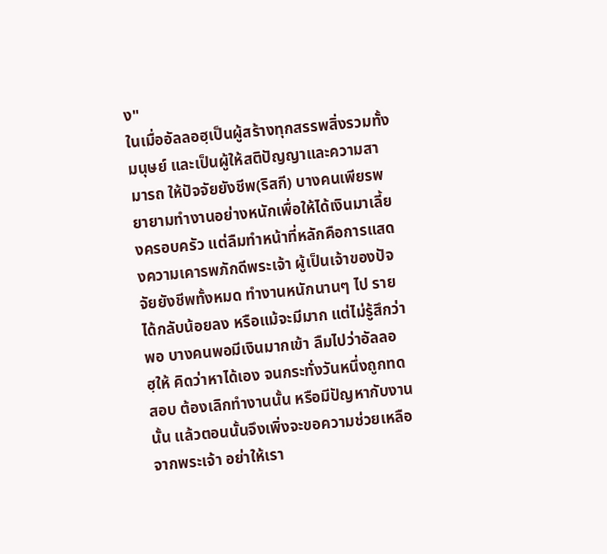ง"
ในเมื่ออัลลอฮฺเป็นผู้สร้างทุกสรรพสิ่งรวมทั้งมนุษย์ และเป็นผู้ให้สติปัญญาและความสามารถ ให้ปัจจัยยังชีพ(ริสกี) บางคนเพียรพยายามทำงานอย่างหนักเพื่อให้ได้เงินมาเลี้ยงครอบครัว แต่ลืมทำหน้าที่หลักคือการแสดงความเคารพภักดีพระเจ้า ผู้เป็นเจ้าของปัจจัยยังชีพทั้งหมด ทำงานหนักนานๆ ไป รายได้กลับน้อยลง หรือแม้จะมีมาก แต่ไม่รู้สึกว่าพอ บางคนพอมีเงินมากเข้า ลืมไปว่าอัลลอฮฺให้ คิดว่าหาได้เอง จนกระทั่งวันหนึ่งถูกทดสอบ ต้องเลิกทำงานนั้น หรือมีปัญหากับงานนั้น แล้วตอนนั้นจึงเพิ่งจะขอความช่วยเหลือจากพระเจ้า อย่าให้เรา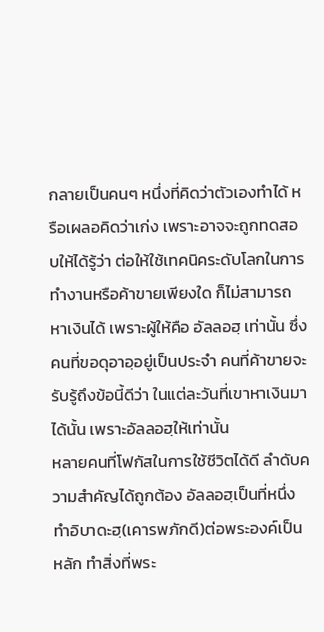กลายเป็นคนๆ หนึ่งที่คิดว่าตัวเองทำได้ หรือเผลอคิดว่าเก่ง เพราะอาจจะถูกทดสอบให้ได้รู้ว่า ต่อให้ใช้เทคนิคระดับโลกในการทำงานหรือค้าขายเพียงใด ก็ไม่สามารถหาเงินได้ เพราะผู้ให้คือ อัลลอฮฺ เท่านั้น ซึ่งคนที่ขอดุอาอฺอยู่เป็นประจำ คนที่ค้าขายจะรับรู้ถึงข้อนี้ดีว่า ในแต่ละวันที่เขาหาเงินมาได้นั้น เพราะอัลลอฮฺให้เท่านั้น
หลายคนที่โฟกัสในการใช้ชีวิตได้ดี ลำดับความสำคัญได้ถูกต้อง อัลลอฮฺเป็นที่หนึ่ง ทำอิบาดะฮฺ(เคารพภักดี)ต่อพระองค์เป็นหลัก ทำสิ่งที่พระ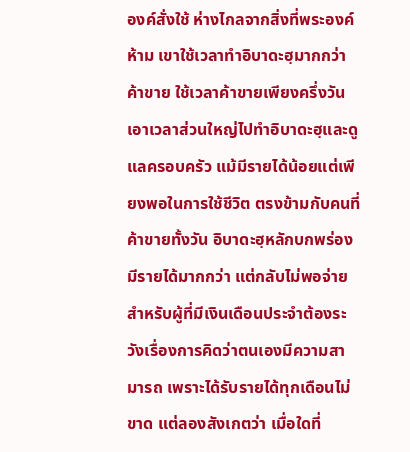องค์สั่งใช้ ห่างไกลจากสิ่งที่พระองค์ห้าม เขาใช้เวลาทำอิบาดะฮฺมากกว่าค้าขาย ใช้เวลาค้าขายเพียงครึ่งวัน เอาเวลาส่วนใหญ่ไปทำอิบาดะฮฺและดูแลครอบครัว แม้มีรายได้น้อยแต่เพียงพอในการใช้ชีวิต ตรงข้ามกับคนที่ค้าขายทั้งวัน อิบาดะฮฺหลักบกพร่อง มีรายได้มากกว่า แต่กลับไม่พอจ่าย
สำหรับผู้ที่มีเงินเดือนประจำต้องระวังเรื่องการคิดว่าตนเองมีความสามารถ เพราะได้รับรายได้ทุกเดือนไม่ขาด แต่ลองสังเกตว่า เมื่อใดที่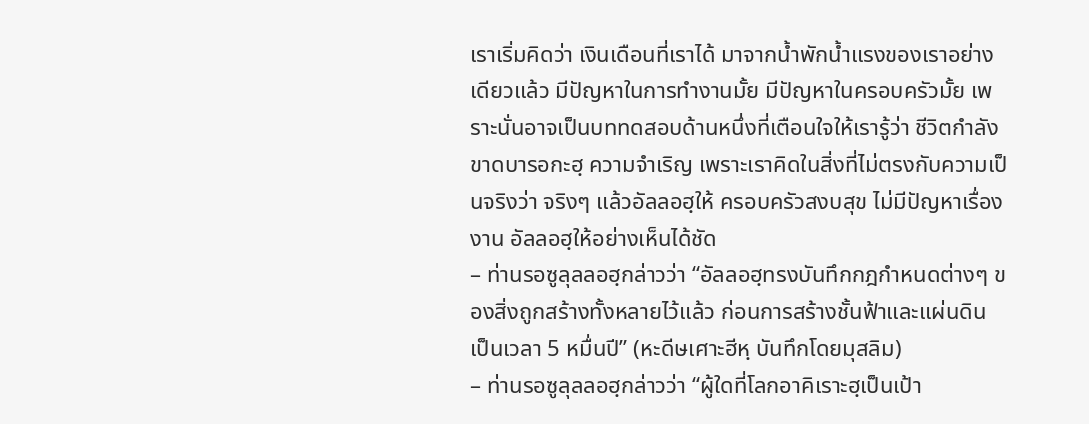เราเริ่มคิดว่า เงินเดือนที่เราได้ มาจากน้ำพักน้ำแรงของเราอย่างเดียวแล้ว มีปัญหาในการทำงานมั้ย มีปัญหาในครอบครัวมั้ย เพราะนั่นอาจเป็นบททดสอบด้านหนึ่งที่เตือนใจให้เรารู้ว่า ชีวิตกำลังขาดบารอกะฮฺ ความจำเริญ เพราะเราคิดในสิ่งที่ไม่ตรงกับความเป็นจริงว่า จริงๆ แล้วอัลลอฮฺให้ ครอบครัวสงบสุข ไม่มีปัญหาเรื่องงาน อัลลอฮฺให้อย่างเห็นได้ชัด
– ท่านรอซูลุลลอฮฺกล่าวว่า “อัลลอฮฺทรงบันทึกกฎกำหนดต่างๆ ของสิ่งถูกสร้างทั้งหลายไว้แล้ว ก่อนการสร้างชั้นฟ้าและแผ่นดิน เป็นเวลา 5 หมื่นปี” (หะดีษเศาะฮีหฺ บันทึกโดยมุสลิม)
– ท่านรอซูลุลลอฮฺกล่าวว่า “ผู้ใดที่โลกอาคิเราะฮฺเป็นเป้า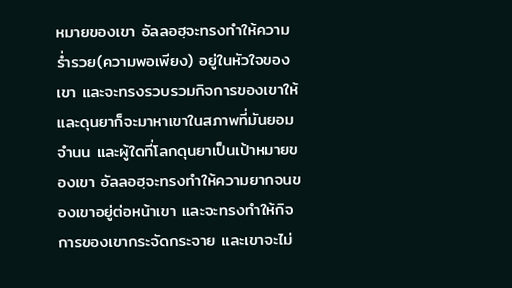หมายของเขา อัลลอฮฺจะทรงทำให้ความร่ำรวย(ความพอเพียง) อยู่ในหัวใจของเขา และจะทรงรวบรวมกิจการของเขาให้ และดุนยาก็จะมาหาเขาในสภาพที่มันยอมจำนน และผู้ใดที่โลกดุนยาเป็นเป้าหมายของเขา อัลลอฮฺจะทรงทำให้ความยากจนของเขาอยู่ต่อหน้าเขา และจะทรงทำให้กิจการของเขากระจัดกระจาย และเขาจะไม่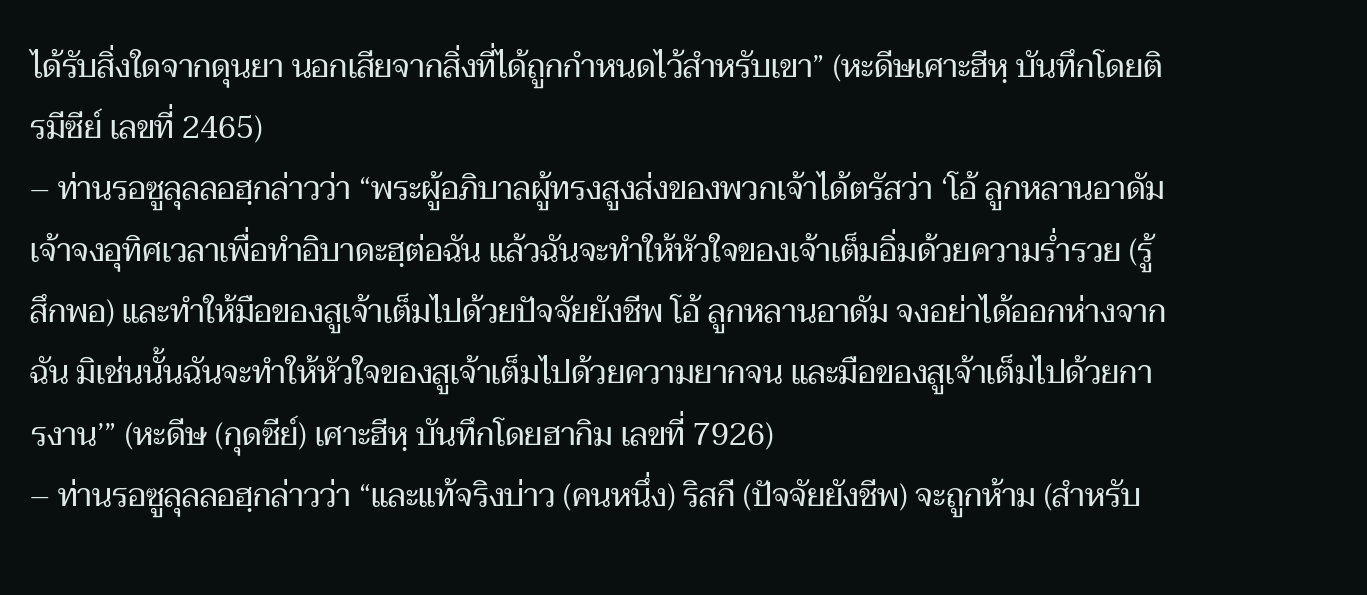ได้รับสิ่งใดจากดุนยา นอกเสียจากสิ่งที่ได้ถูกกำหนดไว้สำหรับเขา” (หะดีษเศาะฮีหฺ บันทึกโดยติรมีซีย์ เลขที่ 2465)
– ท่านรอซูลุลลอฮฺกล่าวว่า “พระผู้อภิบาลผู้ทรงสูงส่งของพวกเจ้าได้ตรัสว่า ‘โอ้ ลูกหลานอาดัม เจ้าจงอุทิศเวลาเพื่อทำอิบาดะฮฺต่อฉัน แล้วฉันจะทำให้หัวใจของเจ้าเต็มอิ่มด้วยความร่ำรวย (รู้สึกพอ) และทำให้มือของสูเจ้าเต็มไปด้วยปัจจัยยังชีพ โอ้ ลูกหลานอาดัม จงอย่าได้ออกห่างจากฉัน มิเช่นนั้นฉันจะทำให้หัวใจของสูเจ้าเต็มไปด้วยความยากจน และมือของสูเจ้าเต็มไปด้วยการงาน’” (หะดีษ (กุดซีย์) เศาะฮีหฺ บันทึกโดยฮากิม เลขที่ 7926)
– ท่านรอซูลุลลอฮฺกล่าวว่า “และแท้จริงบ่าว (คนหนึ่ง) ริสกี (ปัจจัยยังชีพ) จะถูกห้าม (สำหรับ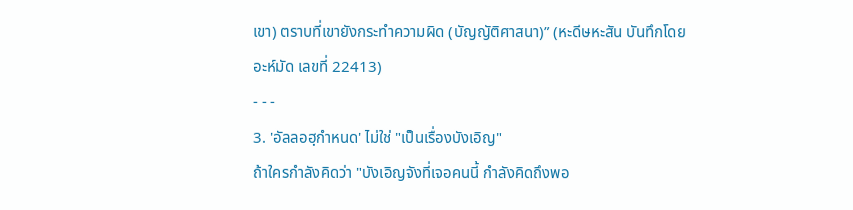เขา) ตราบที่เขายังกระทำความผิด (บัญญัติศาสนา)” (หะดีษหะสัน บันทึกโดยอะห์มัด เลขที่ 22413)
- - -
3. 'อัลลอฮฺกำหนด' ไม่ใช่ "เป็นเรื่องบังเอิญ"
ถ้าใครกำลังคิดว่า "บังเอิญจังที่เจอคนนี้ กำลังคิดถึงพอ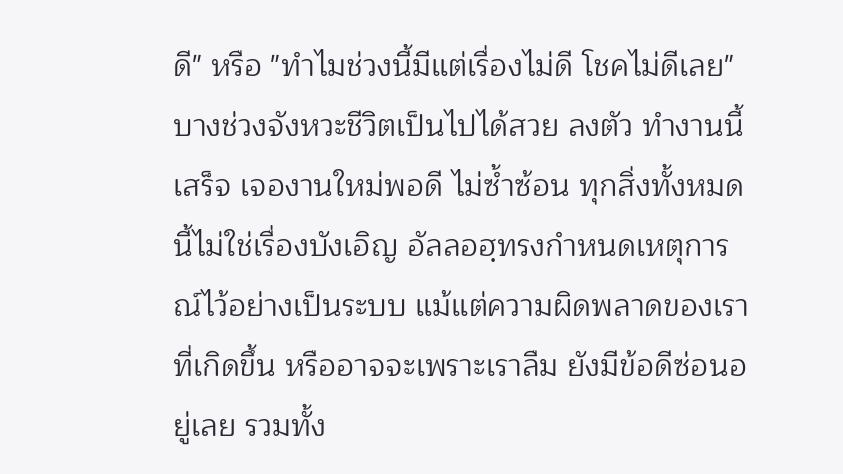ดี" หรือ "ทำไมช่วงนี้มีแต่เรื่องไม่ดี โชคไม่ดีเลย" บางช่วงจังหวะชีวิตเป็นไปได้สวย ลงตัว ทำงานนี้เสร็จ เจองานใหม่พอดี ไม่ซ้ำซ้อน ทุกสิ่งทั้งหมดนี้ไม่ใช่เรื่องบังเอิญ อัลลอฮฺทรงกำหนดเหตุการณ์ไว้อย่างเป็นระบบ แม้แต่ความผิดพลาดของเราที่เกิดขึ้น หรืออาจจะเพราะเราลืม ยังมีข้อดีซ่อนอยู่เลย รวมทั้ง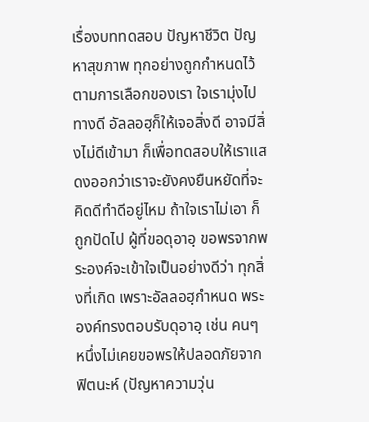เรื่องบททดสอบ ปัญหาชีวิต ปัญหาสุขภาพ ทุกอย่างถูกกำหนดไว้ตามการเลือกของเรา ใจเรามุ่งไปทางดี อัลลอฮฺก็ให้เจอสิ่งดี อาจมีสิ่งไม่ดีเข้ามา ก็เพื่อทดสอบให้เราแสดงออกว่าเราจะยังคงยืนหยัดที่จะคิดดีทำดีอยู่ไหม ถ้าใจเราไม่เอา ก็ถูกปัดไป ผู้ที่ขอดุอาอฺ ขอพรจากพระองค์จะเข้าใจเป็นอย่างดีว่า ทุกสิ่งที่เกิด เพราะอัลลอฮฺกำหนด พระองค์ทรงตอบรับดุอาอฺ เช่น คนๆ หนึ่งไม่เคยขอพรให้ปลอดภัยจากฟิตนะห์ (ปัญหาความวุ่น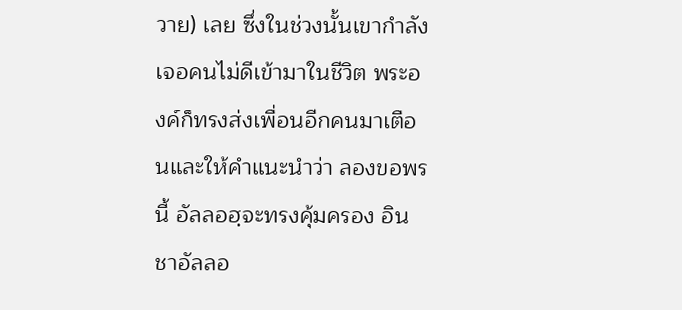วาย) เลย ซึ่งในช่วงนั้นเขากำลังเจอคนไม่ดีเข้ามาในชีวิต พระองค์ก็ทรงส่งเพื่อนอีกคนมาเตือนและให้คำแนะนำว่า ลองขอพรนี้ อัลลอฮฺจะทรงคุ้มครอง อินชาอัลลอ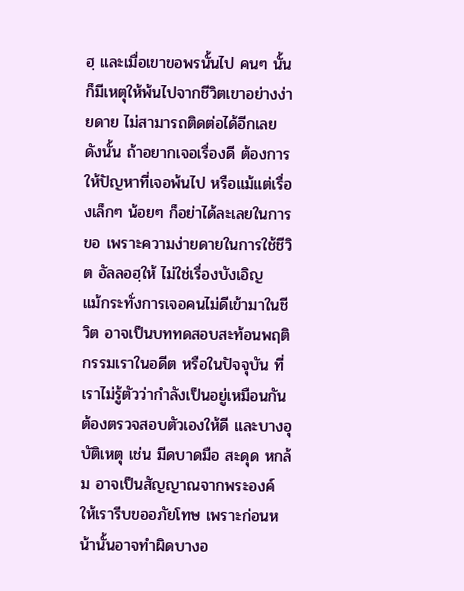ฮฺ และเมื่อเขาขอพรนั้นไป คนๆ นั้นก็มีเหตุให้พ้นไปจากชีวิตเขาอย่างง่ายดาย ไม่สามารถติดต่อได้อีกเลย ดังนั้น ถ้าอยากเจอเรื่องดี ต้องการให้ปัญหาที่เจอพ้นไป หรือแม้แต่เรื่องเล็กๆ น้อยๆ ก็อย่าได้ละเลยในการขอ เพราะความง่ายดายในการใช้ชีวิต อัลลอฮฺให้ ไม่ใช่เรื่องบังเอิญ
แม้กระทั่งการเจอคนไม่ดีเข้ามาในชีวิต อาจเป็นบททดสอบสะท้อนพฤติกรรมเราในอดีต หรือในปัจจุบัน ที่เราไม่รู้ตัวว่ากำลังเป็นอยู่เหมือนกัน ต้องตรวจสอบตัวเองให้ดี และบางอุบัติเหตุ เช่น มีดบาดมือ สะดุด หกล้ม อาจเป็นสัญญาณจากพระองค์ ให้เรารีบขออภัยโทษ เพราะก่อนหน้านั้นอาจทำผิดบางอ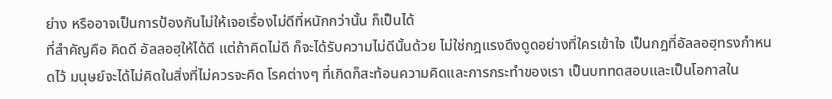ย่าง หรืออาจเป็นการป้องกันไม่ให้เจอเรื่องไม่ดีที่หนักกว่านั้น ก็เป็นได้
ที่สำคัญคือ คิดดี อัลลอฮฺให้ได้ดี แต่ถ้าคิดไม่ดี ก็จะได้รับความไม่ดีนั้นด้วย ไม่ใช่กฎแรงดึงดูดอย่างที่ใครเข้าใจ เป็นกฎที่อัลลอฮฺทรงกำหนดไว้ มนุษย์จะได้ไม่คิดในสิ่งที่ไม่ควรจะคิด โรคต่างๆ ที่เกิดก็สะท้อนความคิดและการกระทำของเรา เป็นบททดสอบและเป็นโอกาสใน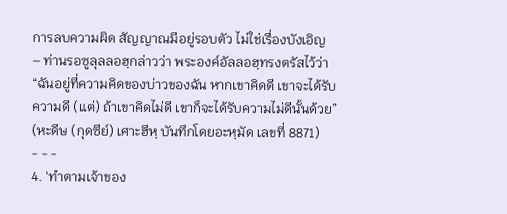การลบความผิด สัญญาณมีอยู่รอบตัว ไม่ใช่เรื่องบังเอิญ
– ท่านรอซูลุลลอฮฺกล่าวว่า พระองค์อัลลอฮฺทรงตรัสไว้ว่า “ฉันอยู่ที่ความคิดของบ่าวของฉัน หากเขาคิดดี เขาจะได้รับความดี (แต่) ถ้าเขาคิดไม่ดี เขาก็จะได้รับความไม่ดีนั้นด้วย” (หะดีษ (กุดซีย์) เศาะฮีหฺ บันทึกโดยอะหฺมัด เลขที่ 8871)
- - -
4. 'ทำตามเจ้าของ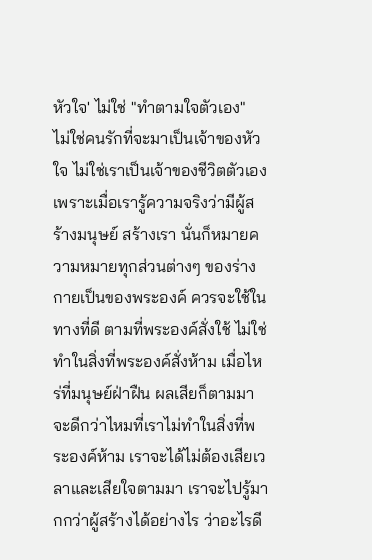หัวใจ' ไม่ใช่ "ทำตามใจตัวเอง"
ไม่ใช่คนรักที่จะมาเป็นเจ้าของหัวใจ ไม่ใช่เราเป็นเจ้าของชีวิตตัวเอง เพราะเมื่อเรารู้ความจริงว่ามีผู้สร้างมนุษย์ สร้างเรา นั่นก็หมายความหมายทุกส่วนต่างๆ ของร่างกายเป็นของพระองค์ ควรจะใช้ในทางที่ดี ตามที่พระองค์สั่งใช้ ไม่ใช่ทำในสิ่งที่พระองค์สั่งห้าม เมื่อไหร่ที่มนุษย์ฝ่าฝืน ผลเสียก็ตามมา จะดีกว่าไหมที่เราไม่ทำในสิ่งที่พระองค์ห้าม เราจะได้ไม่ต้องเสียเวลาและเสียใจตามมา เราจะไปรู้มากกว่าผู้สร้างได้อย่างไร ว่าอะไรดี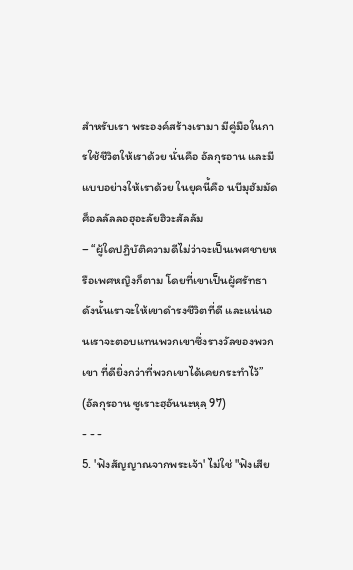สำหรับเรา พระองค์สร้างเรามา มีคู่มือในการใช้ชีวิตให้เราด้วย นั่นคือ อัลกุรอาน และมีแบบอย่างให้เราด้วย ในยุคนี้คือ นบีมุฮัมมัด ศ็อลลัลลอฮุอะลัยฮิวะสัลลัม
– “ผู้ใดปฏิบัติความดีไม่ว่าจะเป็นเพศชายหรือเพศหญิงก็ตาม โดยที่เขาเป็นผู้ศรัทธา ดังนั้นเราจะให้เขาดำรงชีวิตที่ดี และแน่นอนเราจะตอบแทนพวกเขาซึ่งรางวัลของพวกเขา ที่ดียิ่งกว่าที่พวกเขาได้เคยกระทำไว้” (อัลกุรอาน ซูเราะฮฺอันนะหฺลฺ 97)
- - -
5. 'ฟังสัญญาณจากพระเจ้า' ไม่ใช่ "ฟังเสีย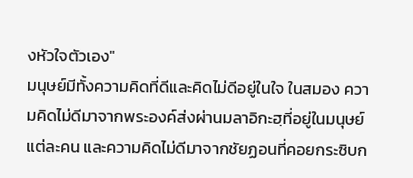งหัวใจตัวเอง"
มนุษย์มีทั้งความคิดที่ดีและคิดไม่ดีอยู่ในใจ ในสมอง ความคิดไม่ดีมาจากพระองค์ส่งผ่านมลาอิกะฮฺที่อยู่ในมนุษย์แต่ละคน และความคิดไม่ดีมาจากชัยฏอนที่คอยกระซิบก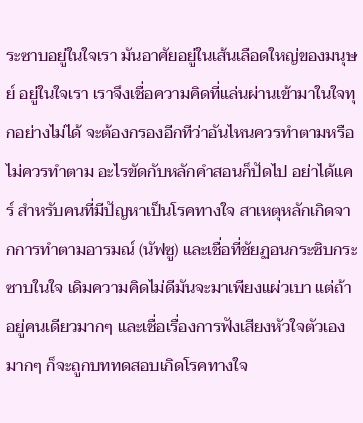ระซาบอยู่ในใจเรา มันอาศัยอยู่ในเส้นเลือดใหญ่ของมนุษย์ อยู่ในใจเรา เราจึงเชื่อความคิดที่แล่นผ่านเข้ามาในใจทุกอย่างไม่ได้ จะต้องกรองอีกทีว่าอันไหนควรทำตามหรือไม่ควรทำตาม อะไรขัดกับหลักคำสอนก็ปัดไป อย่าได้แคร์ สำหรับคนที่มีปัญหาเป็นโรคทางใจ สาเหตุหลักเกิดจากการทำตามอารมณ์ (นัฟซู) และเชื่อที่ชัยฏอนกระซิบกระซาบในใจ เดิมความคิดไม่ดีมันจะมาเพียงแผ่วเบา แต่ถ้าอยู่คนเดียวมากๆ และเชื่อเรื่องการฟังเสียงหัวใจตัวเองมากๆ ก็จะถูกบททดสอบเกิดโรคทางใจ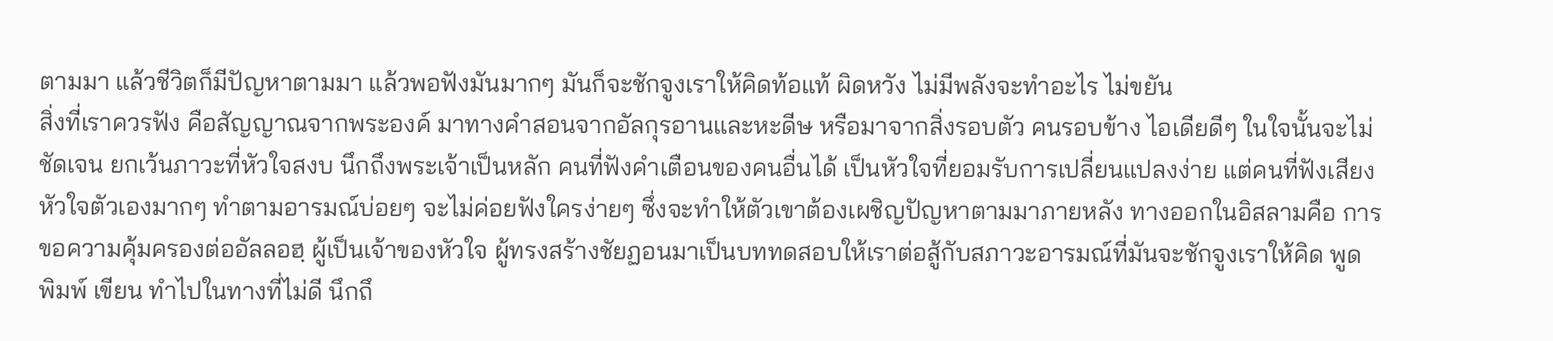ตามมา แล้วชีวิตก็มีปัญหาตามมา แล้วพอฟังมันมากๆ มันก็จะชักจูงเราให้คิดท้อแท้ ผิดหวัง ไม่มีพลังจะทำอะไร ไม่ขยัน
สิ่งที่เราควรฟัง คือสัญญาณจากพระองค์ มาทางคำสอนจากอัลกุรอานและหะดีษ หรือมาจากสิ่งรอบตัว คนรอบข้าง ไอเดียดีๆ ในใจนั้นจะไม่ชัดเจน ยกเว้นภาวะที่หัวใจสงบ นึกถึงพระเจ้าเป็นหลัก คนที่ฟังคำเตือนของคนอื่นได้ เป็นหัวใจที่ยอมรับการเปลี่ยนแปลงง่าย แต่คนที่ฟังเสียงหัวใจตัวเองมากๆ ทำตามอารมณ์บ่อยๆ จะไม่ค่อยฟังใครง่ายๆ ซึ่งจะทำให้ตัวเขาต้องเผชิญปัญหาตามมาภายหลัง ทางออกในอิสลามคือ การขอความคุ้มครองต่ออัลลอฮฺ ผู้เป็นเจ้าของหัวใจ ผู้ทรงสร้างชัยฏอนมาเป็นบททดสอบให้เราต่อสู้กับสภาวะอารมณ์ที่มันจะชักจูงเราให้คิด พูด พิมพ์ เขียน ทำไปในทางที่ไม่ดี นึกถึ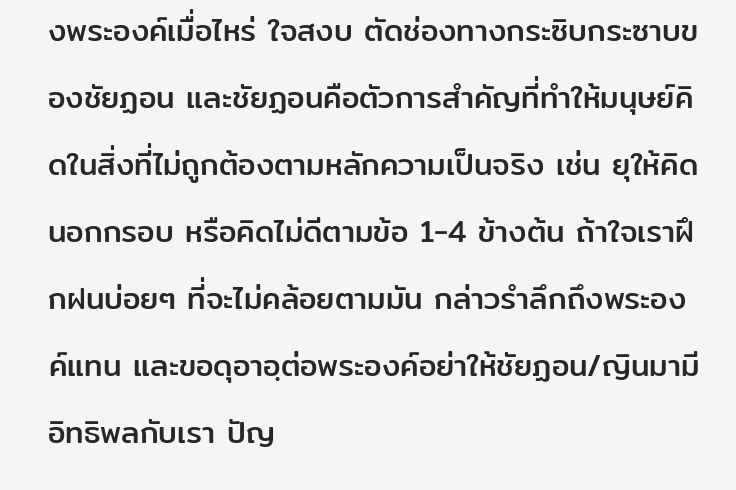งพระองค์เมื่อไหร่ ใจสงบ ตัดช่องทางกระซิบกระซาบของชัยฏอน และชัยฏอนคือตัวการสำคัญที่ทำให้มนุษย์คิดในสิ่งที่ไม่ถูกต้องตามหลักความเป็นจริง เช่น ยุให้คิดนอกกรอบ หรือคิดไม่ดีตามข้อ 1-4 ข้างต้น ถ้าใจเราฝึกฝนบ่อยๆ ที่จะไม่คล้อยตามมัน กล่าวรำลึกถึงพระองค์แทน และขอดุอาอฺต่อพระองค์อย่าให้ชัยฏอน/ญินมามีอิทธิพลกับเรา ปัญ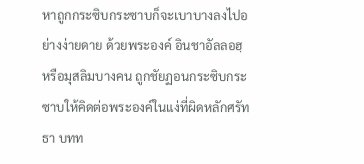หาถูกกระซิบกระซาบก็จะเบาบางลงไปอย่างง่ายดาย ด้วยพระองค์ อินชาอัลลอฮฺ
หรือมุสลิมบางคน ถูกชัยฏอนกระซิบกระซาบให้คิดต่อพระองค์ในแง่ที่ผิดหลักศรัทธา บทท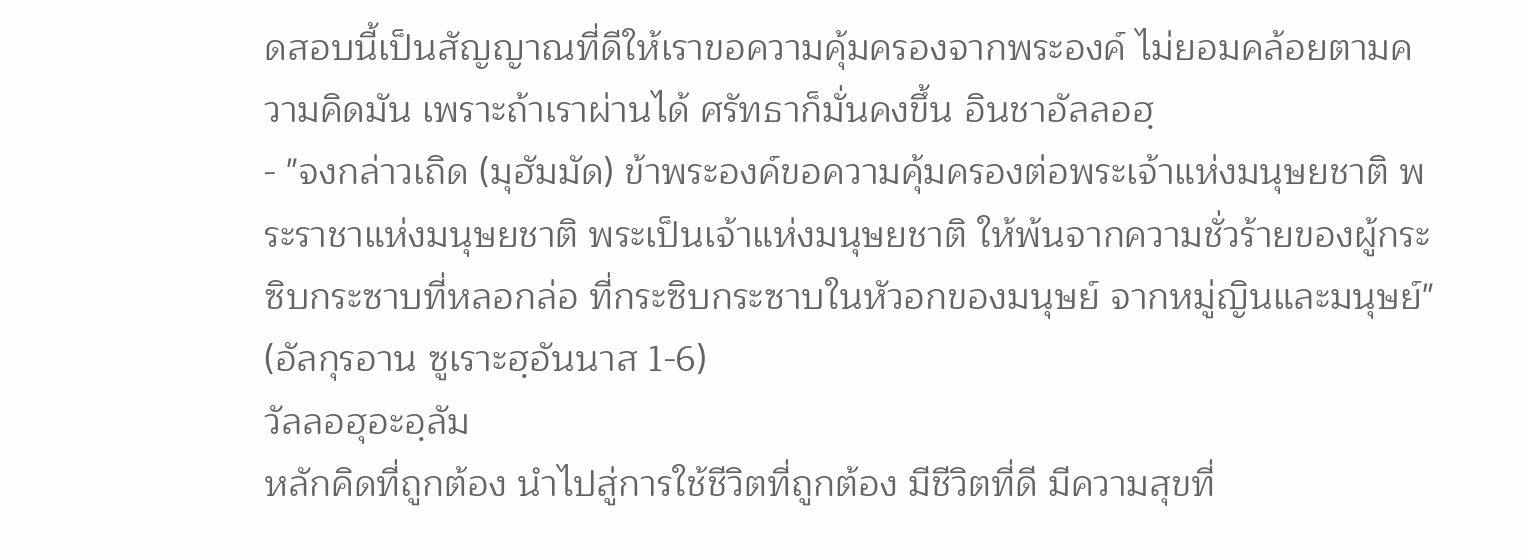ดสอบนี้เป็นสัญญาณที่ดีให้เราขอความคุ้มครองจากพระองค์ ไม่ยอมคล้อยตามความคิดมัน เพราะถ้าเราผ่านได้ ศรัทธาก็มั่นคงขึ้น อินชาอัลลอฮฺ
- "จงกล่าวเถิด (มุฮัมมัด) ข้าพระองค์ขอความคุ้มครองต่อพระเจ้าแห่งมนุษยชาติ พระราชาแห่งมนุษยชาติ พระเป็นเจ้าแห่งมนุษยชาติ ให้พ้นจากความชั่วร้ายของผู้กระซิบกระซาบที่หลอกล่อ ที่กระซิบกระซาบในหัวอกของมนุษย์ จากหมู่ญินและมนุษย์" (อัลกุรอาน ซูเราะฮฺอันนาส 1-6)
วัลลอฮุอะอฺลัม
หลักคิดที่ถูกต้อง นำไปสู่การใช้ชีวิตที่ถูกต้อง มีชีวิตที่ดี มีความสุขที่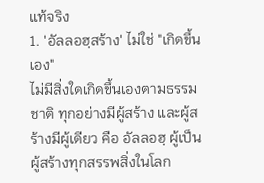แท้จริง
1. 'อัลลอฮฺสร้าง' ไม่ใช่ "เกิดขึ้นเอง"
ไม่มีสิ่งใดเกิดขึ้นเองตามธรรมชาติ ทุกอย่างมีผู้สร้าง และผู้สร้างมีผู้เดียว คือ อัลลอฮฺ ผู้เป็นผู้สร้างทุกสรรพสิ่งในโลก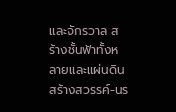และจักรวาล สร้างชั้นฟ้าทั้งหลายและแผ่นดิน สร้างสวรรค์-นร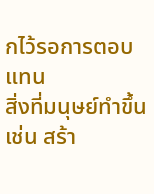กไว้รอการตอบแทน
สิ่งที่มนุษย์ทำขึ้น เช่น สร้า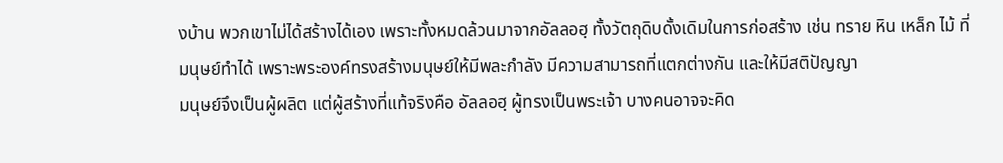งบ้าน พวกเขาไม่ได้สร้างได้เอง เพราะทั้งหมดล้วนมาจากอัลลอฮฺ ทั้งวัตถุดิบดั้งเดิมในการก่อสร้าง เช่น ทราย หิน เหล็ก ไม้ ที่มนุษย์ทำได้ เพราะพระองค์ทรงสร้างมนุษย์ให้มีพละกำลัง มีความสามารถที่แตกต่างกัน และให้มีสติปัญญา
มนุษย์จึงเป็นผู้ผลิต แต่ผู้สร้างที่แท้จริงคือ อัลลอฮฺ ผู้ทรงเป็นพระเจ้า บางคนอาจจะคิด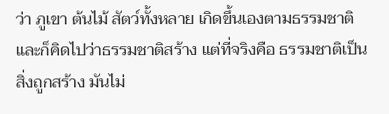ว่า ภูเขา ต้นไม้ สัตว์ทั้งหลาย เกิดขึ้นเองตามธรรมชาติ และก็คิดไปว่าธรรมชาติสร้าง แต่ที่จริงคือ ธรรมชาติเป็นสิ่งถูกสร้าง มันไม่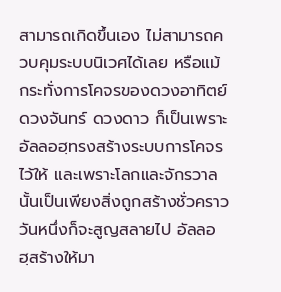สามารถเกิดขึ้นเอง ไม่สามารถควบคุมระบบนิเวศได้เลย หรือแม้กระทั่งการโคจรของดวงอาทิตย์ ดวงจันทร์ ดวงดาว ก็เป็นเพราะอัลลอฮฺทรงสร้างระบบการโคจรไว้ให้ และเพราะโลกและจักรวาลนั้นเป็นเพียงสิ่งถูกสร้างชั่วคราว วันหนึ่งก็จะสูญสลายไป อัลลอฮฺสร้างให้มา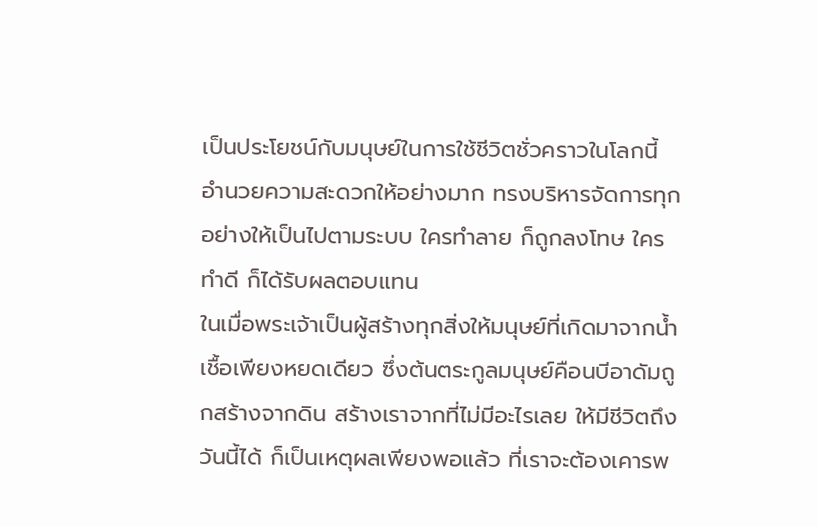เป็นประโยชน์กับมนุษย์ในการใช้ชีวิตชั่วคราวในโลกนี้ อำนวยความสะดวกให้อย่างมาก ทรงบริหารจัดการทุกอย่างให้เป็นไปตามระบบ ใครทำลาย ก็ถูกลงโทษ ใครทำดี ก็ได้รับผลตอบแทน
ในเมื่อพระเจ้าเป็นผู้สร้างทุกสิ่งให้มนุษย์ที่เกิดมาจากน้ำเชื้อเพียงหยดเดียว ซึ่งต้นตระกูลมนุษย์คือนบีอาดัมถูกสร้างจากดิน สร้างเราจากที่ไม่มีอะไรเลย ให้มีชีวิตถึงวันนี้ได้ ก็เป็นเหตุผลเพียงพอแล้ว ที่เราจะต้องเคารพ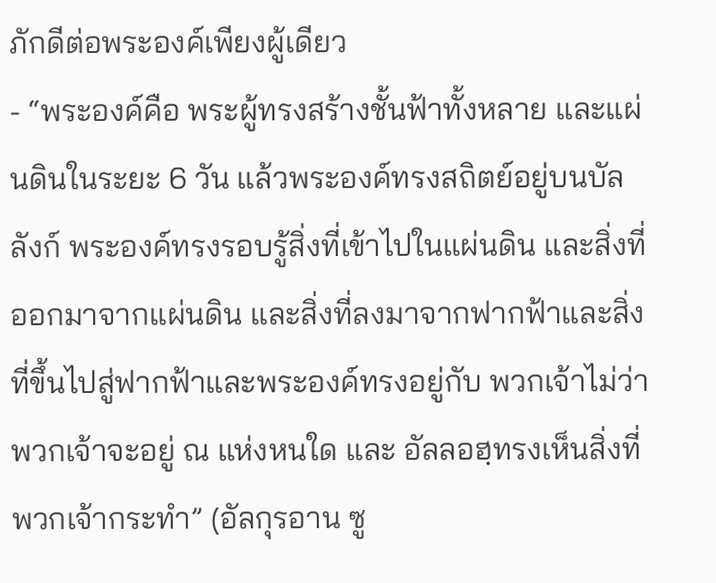ภักดีต่อพระองค์เพียงผู้เดียว
- “พระองค์คือ พระผู้ทรงสร้างชั้นฟ้าทั้งหลาย และแผ่นดินในระยะ 6 วัน แล้วพระองค์ทรงสถิตย์อยู่บนบัลลังก์ พระองค์ทรงรอบรู้สิ่งที่เข้าไปในแผ่นดิน และสิ่งที่ออกมาจากแผ่นดิน และสิ่งที่ลงมาจากฟากฟ้าและสิ่งที่ขึ้นไปสู่ฟากฟ้าและพระองค์ทรงอยู่กับ พวกเจ้าไม่ว่าพวกเจ้าจะอยู่ ณ แห่งหนใด และ อัลลอฮฺทรงเห็นสิ่งที่พวกเจ้ากระทำ” (อัลกุรอาน ซู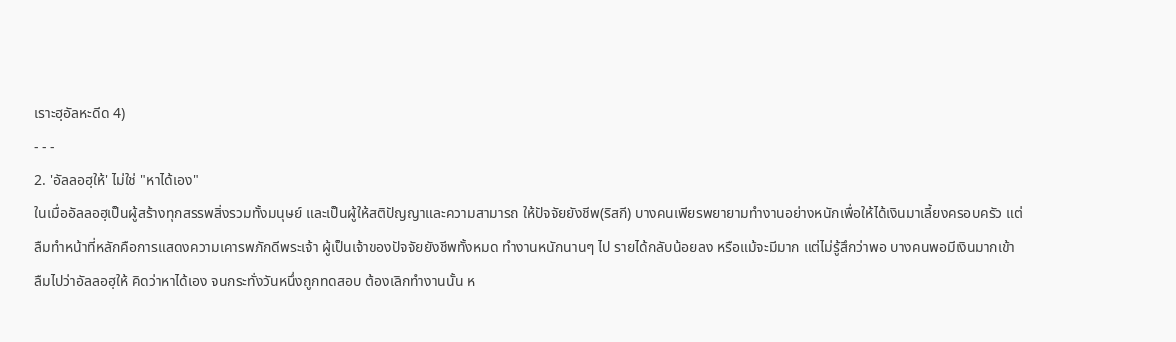เราะฮฺอัลหะดีด 4)
- - -
2. 'อัลลอฮฺให้' ไม่ใช่ "หาได้เอง"
ในเมื่ออัลลอฮฺเป็นผู้สร้างทุกสรรพสิ่งรวมทั้งมนุษย์ และเป็นผู้ให้สติปัญญาและความสามารถ ให้ปัจจัยยังชีพ(ริสกี) บางคนเพียรพยายามทำงานอย่างหนักเพื่อให้ได้เงินมาเลี้ยงครอบครัว แต่ลืมทำหน้าที่หลักคือการแสดงความเคารพภักดีพระเจ้า ผู้เป็นเจ้าของปัจจัยยังชีพทั้งหมด ทำงานหนักนานๆ ไป รายได้กลับน้อยลง หรือแม้จะมีมาก แต่ไม่รู้สึกว่าพอ บางคนพอมีเงินมากเข้า ลืมไปว่าอัลลอฮฺให้ คิดว่าหาได้เอง จนกระทั่งวันหนึ่งถูกทดสอบ ต้องเลิกทำงานนั้น ห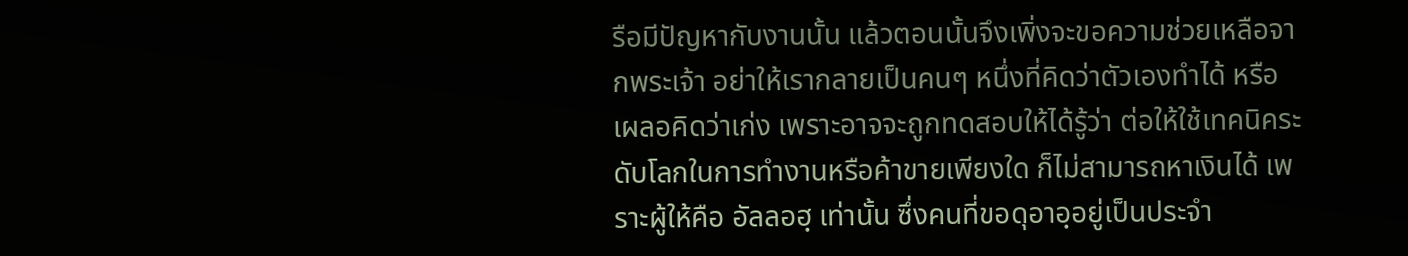รือมีปัญหากับงานนั้น แล้วตอนนั้นจึงเพิ่งจะขอความช่วยเหลือจากพระเจ้า อย่าให้เรากลายเป็นคนๆ หนึ่งที่คิดว่าตัวเองทำได้ หรือเผลอคิดว่าเก่ง เพราะอาจจะถูกทดสอบให้ได้รู้ว่า ต่อให้ใช้เทคนิคระดับโลกในการทำงานหรือค้าขายเพียงใด ก็ไม่สามารถหาเงินได้ เพราะผู้ให้คือ อัลลอฮฺ เท่านั้น ซึ่งคนที่ขอดุอาอฺอยู่เป็นประจำ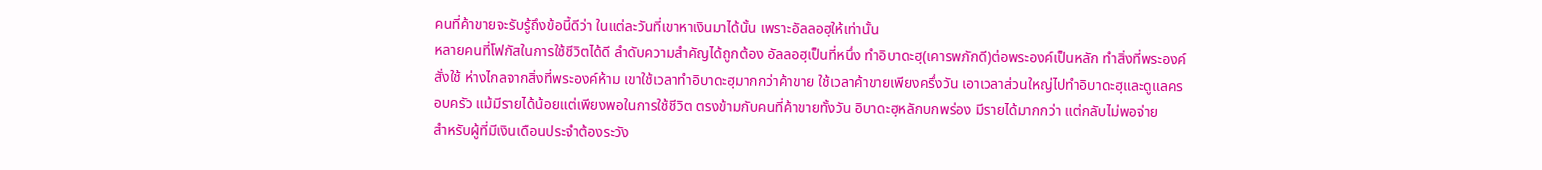คนที่ค้าขายจะรับรู้ถึงข้อนี้ดีว่า ในแต่ละวันที่เขาหาเงินมาได้นั้น เพราะอัลลอฮฺให้เท่านั้น
หลายคนที่โฟกัสในการใช้ชีวิตได้ดี ลำดับความสำคัญได้ถูกต้อง อัลลอฮฺเป็นที่หนึ่ง ทำอิบาดะฮฺ(เคารพภักดี)ต่อพระองค์เป็นหลัก ทำสิ่งที่พระองค์สั่งใช้ ห่างไกลจากสิ่งที่พระองค์ห้าม เขาใช้เวลาทำอิบาดะฮฺมากกว่าค้าขาย ใช้เวลาค้าขายเพียงครึ่งวัน เอาเวลาส่วนใหญ่ไปทำอิบาดะฮฺและดูแลครอบครัว แม้มีรายได้น้อยแต่เพียงพอในการใช้ชีวิต ตรงข้ามกับคนที่ค้าขายทั้งวัน อิบาดะฮฺหลักบกพร่อง มีรายได้มากกว่า แต่กลับไม่พอจ่าย
สำหรับผู้ที่มีเงินเดือนประจำต้องระวัง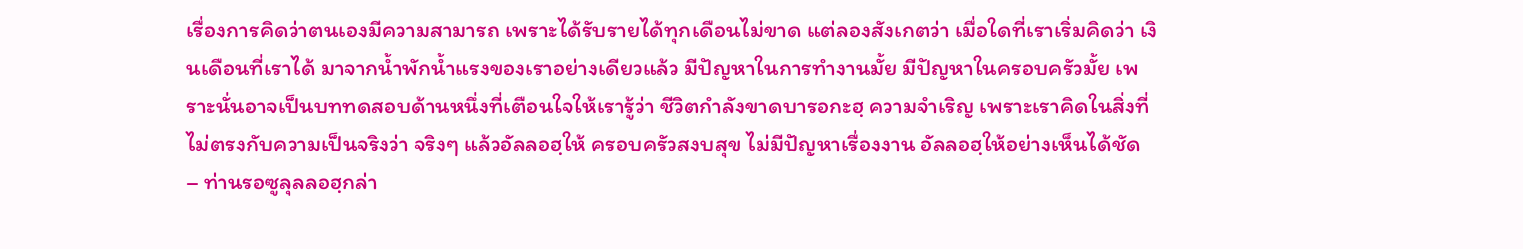เรื่องการคิดว่าตนเองมีความสามารถ เพราะได้รับรายได้ทุกเดือนไม่ขาด แต่ลองสังเกตว่า เมื่อใดที่เราเริ่มคิดว่า เงินเดือนที่เราได้ มาจากน้ำพักน้ำแรงของเราอย่างเดียวแล้ว มีปัญหาในการทำงานมั้ย มีปัญหาในครอบครัวมั้ย เพราะนั่นอาจเป็นบททดสอบด้านหนึ่งที่เตือนใจให้เรารู้ว่า ชีวิตกำลังขาดบารอกะฮฺ ความจำเริญ เพราะเราคิดในสิ่งที่ไม่ตรงกับความเป็นจริงว่า จริงๆ แล้วอัลลอฮฺให้ ครอบครัวสงบสุข ไม่มีปัญหาเรื่องงาน อัลลอฮฺให้อย่างเห็นได้ชัด
– ท่านรอซูลุลลอฮฺกล่า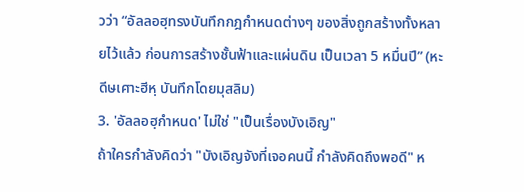วว่า “อัลลอฮฺทรงบันทึกกฎกำหนดต่างๆ ของสิ่งถูกสร้างทั้งหลายไว้แล้ว ก่อนการสร้างชั้นฟ้าและแผ่นดิน เป็นเวลา 5 หมื่นปี” (หะดีษเศาะฮีหฺ บันทึกโดยมุสลิม)
3. 'อัลลอฮฺกำหนด' ไม่ใช่ "เป็นเรื่องบังเอิญ"
ถ้าใครกำลังคิดว่า "บังเอิญจังที่เจอคนนี้ กำลังคิดถึงพอดี" ห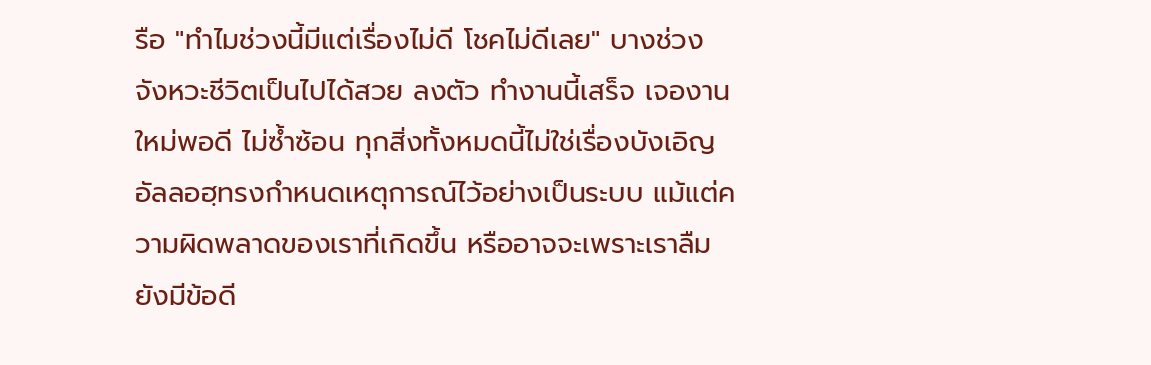รือ "ทำไมช่วงนี้มีแต่เรื่องไม่ดี โชคไม่ดีเลย" บางช่วงจังหวะชีวิตเป็นไปได้สวย ลงตัว ทำงานนี้เสร็จ เจองานใหม่พอดี ไม่ซ้ำซ้อน ทุกสิ่งทั้งหมดนี้ไม่ใช่เรื่องบังเอิญ อัลลอฮฺทรงกำหนดเหตุการณ์ไว้อย่างเป็นระบบ แม้แต่ความผิดพลาดของเราที่เกิดขึ้น หรืออาจจะเพราะเราลืม ยังมีข้อดี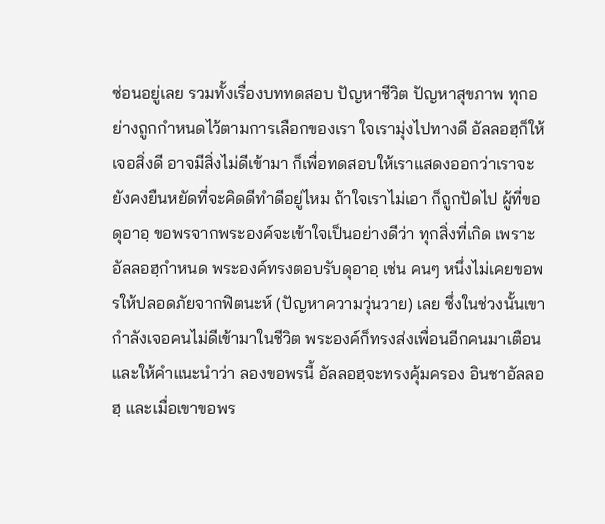ซ่อนอยู่เลย รวมทั้งเรื่องบททดสอบ ปัญหาชีวิต ปัญหาสุขภาพ ทุกอย่างถูกกำหนดไว้ตามการเลือกของเรา ใจเรามุ่งไปทางดี อัลลอฮฺก็ให้เจอสิ่งดี อาจมีสิ่งไม่ดีเข้ามา ก็เพื่อทดสอบให้เราแสดงออกว่าเราจะยังคงยืนหยัดที่จะคิดดีทำดีอยู่ไหม ถ้าใจเราไม่เอา ก็ถูกปัดไป ผู้ที่ขอดุอาอฺ ขอพรจากพระองค์จะเข้าใจเป็นอย่างดีว่า ทุกสิ่งที่เกิด เพราะอัลลอฮฺกำหนด พระองค์ทรงตอบรับดุอาอฺ เช่น คนๆ หนึ่งไม่เคยขอพรให้ปลอดภัยจากฟิตนะห์ (ปัญหาความวุ่นวาย) เลย ซึ่งในช่วงนั้นเขากำลังเจอคนไม่ดีเข้ามาในชีวิต พระองค์ก็ทรงส่งเพื่อนอีกคนมาเตือนและให้คำแนะนำว่า ลองขอพรนี้ อัลลอฮฺจะทรงคุ้มครอง อินชาอัลลอฮฺ และเมื่อเขาขอพร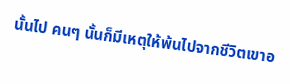นั้นไป คนๆ นั้นก็มีเหตุให้พ้นไปจากชีวิตเขาอ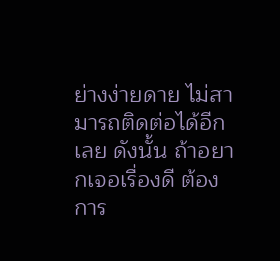ย่างง่ายดาย ไม่สามารถติดต่อได้อีกเลย ดังนั้น ถ้าอยากเจอเรื่องดี ต้องการ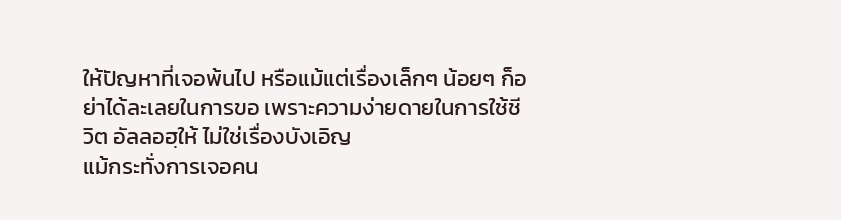ให้ปัญหาที่เจอพ้นไป หรือแม้แต่เรื่องเล็กๆ น้อยๆ ก็อย่าได้ละเลยในการขอ เพราะความง่ายดายในการใช้ชีวิต อัลลอฮฺให้ ไม่ใช่เรื่องบังเอิญ
แม้กระทั่งการเจอคน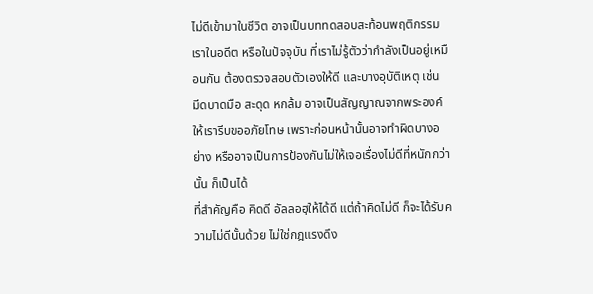ไม่ดีเข้ามาในชีวิต อาจเป็นบททดสอบสะท้อนพฤติกรรมเราในอดีต หรือในปัจจุบัน ที่เราไม่รู้ตัวว่ากำลังเป็นอยู่เหมือนกัน ต้องตรวจสอบตัวเองให้ดี และบางอุบัติเหตุ เช่น มีดบาดมือ สะดุด หกล้ม อาจเป็นสัญญาณจากพระองค์ ให้เรารีบขออภัยโทษ เพราะก่อนหน้านั้นอาจทำผิดบางอย่าง หรืออาจเป็นการป้องกันไม่ให้เจอเรื่องไม่ดีที่หนักกว่านั้น ก็เป็นได้
ที่สำคัญคือ คิดดี อัลลอฮฺให้ได้ดี แต่ถ้าคิดไม่ดี ก็จะได้รับความไม่ดีนั้นด้วย ไม่ใช่กฎแรงดึง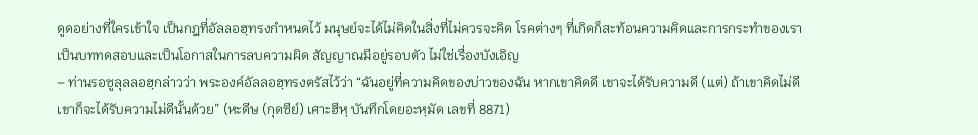ดูดอย่างที่ใครเข้าใจ เป็นกฎที่อัลลอฮฺทรงกำหนดไว้ มนุษย์จะได้ไม่คิดในสิ่งที่ไม่ควรจะคิด โรคต่างๆ ที่เกิดก็สะท้อนความคิดและการกระทำของเรา เป็นบททดสอบและเป็นโอกาสในการลบความผิด สัญญาณมีอยู่รอบตัว ไม่ใช่เรื่องบังเอิญ
– ท่านรอซูลุลลอฮฺกล่าวว่า พระองค์อัลลอฮฺทรงตรัสไว้ว่า “ฉันอยู่ที่ความคิดของบ่าวของฉัน หากเขาคิดดี เขาจะได้รับความดี (แต่) ถ้าเขาคิดไม่ดี เขาก็จะได้รับความไม่ดีนั้นด้วย” (หะดีษ (กุดซีย์) เศาะฮีหฺ บันทึกโดยอะหฺมัด เลขที่ 8871)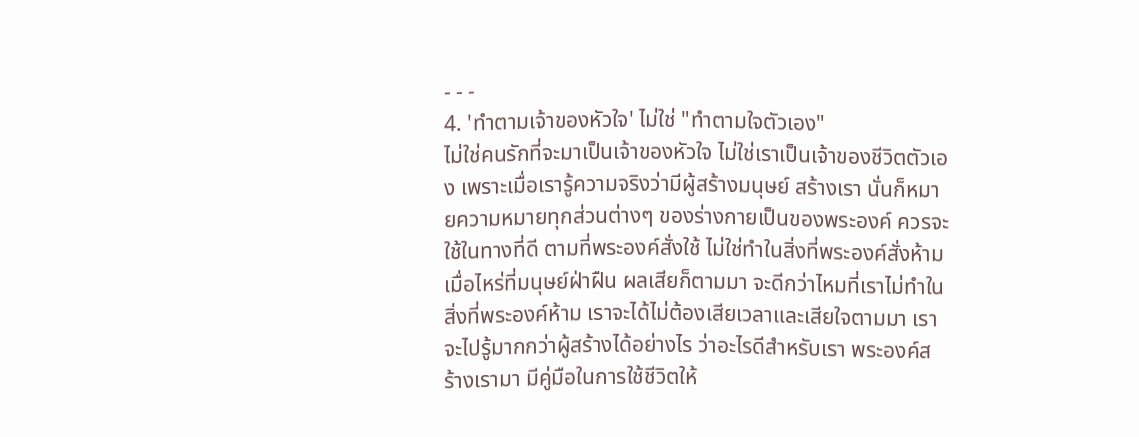- - -
4. 'ทำตามเจ้าของหัวใจ' ไม่ใช่ "ทำตามใจตัวเอง"
ไม่ใช่คนรักที่จะมาเป็นเจ้าของหัวใจ ไม่ใช่เราเป็นเจ้าของชีวิตตัวเอง เพราะเมื่อเรารู้ความจริงว่ามีผู้สร้างมนุษย์ สร้างเรา นั่นก็หมายความหมายทุกส่วนต่างๆ ของร่างกายเป็นของพระองค์ ควรจะใช้ในทางที่ดี ตามที่พระองค์สั่งใช้ ไม่ใช่ทำในสิ่งที่พระองค์สั่งห้าม เมื่อไหร่ที่มนุษย์ฝ่าฝืน ผลเสียก็ตามมา จะดีกว่าไหมที่เราไม่ทำในสิ่งที่พระองค์ห้าม เราจะได้ไม่ต้องเสียเวลาและเสียใจตามมา เราจะไปรู้มากกว่าผู้สร้างได้อย่างไร ว่าอะไรดีสำหรับเรา พระองค์สร้างเรามา มีคู่มือในการใช้ชีวิตให้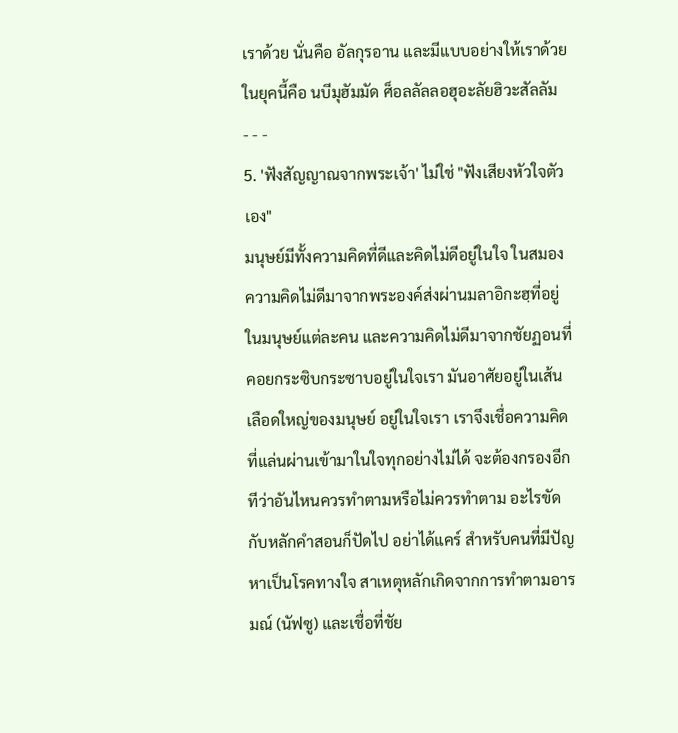เราด้วย นั่นคือ อัลกุรอาน และมีแบบอย่างให้เราด้วย ในยุคนี้คือ นบีมุฮัมมัด ศ็อลลัลลอฮุอะลัยฮิวะสัลลัม
- - -
5. 'ฟังสัญญาณจากพระเจ้า' ไม่ใช่ "ฟังเสียงหัวใจตัวเอง"
มนุษย์มีทั้งความคิดที่ดีและคิดไม่ดีอยู่ในใจ ในสมอง ความคิดไม่ดีมาจากพระองค์ส่งผ่านมลาอิกะฮฺที่อยู่ในมนุษย์แต่ละคน และความคิดไม่ดีมาจากชัยฏอนที่คอยกระซิบกระซาบอยู่ในใจเรา มันอาศัยอยู่ในเส้นเลือดใหญ่ของมนุษย์ อยู่ในใจเรา เราจึงเชื่อความคิดที่แล่นผ่านเข้ามาในใจทุกอย่างไม่ได้ จะต้องกรองอีกทีว่าอันไหนควรทำตามหรือไม่ควรทำตาม อะไรขัดกับหลักคำสอนก็ปัดไป อย่าได้แคร์ สำหรับคนที่มีปัญหาเป็นโรคทางใจ สาเหตุหลักเกิดจากการทำตามอารมณ์ (นัฟซู) และเชื่อที่ชัย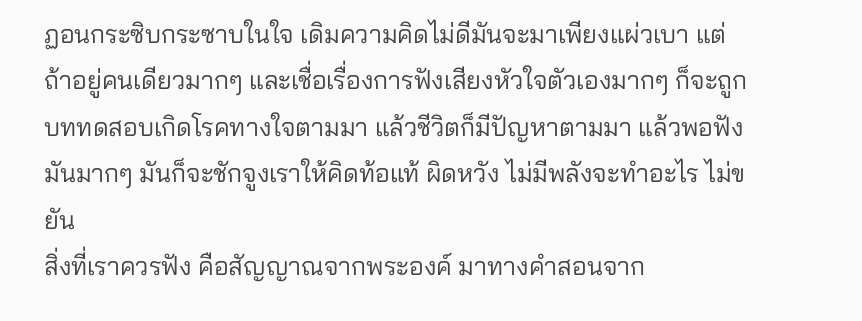ฏอนกระซิบกระซาบในใจ เดิมความคิดไม่ดีมันจะมาเพียงแผ่วเบา แต่ถ้าอยู่คนเดียวมากๆ และเชื่อเรื่องการฟังเสียงหัวใจตัวเองมากๆ ก็จะถูกบททดสอบเกิดโรคทางใจตามมา แล้วชีวิตก็มีปัญหาตามมา แล้วพอฟังมันมากๆ มันก็จะชักจูงเราให้คิดท้อแท้ ผิดหวัง ไม่มีพลังจะทำอะไร ไม่ขยัน
สิ่งที่เราควรฟัง คือสัญญาณจากพระองค์ มาทางคำสอนจาก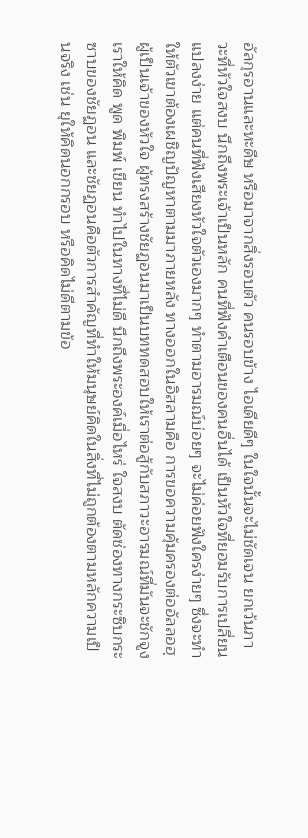อัลกุรอานและหะดีษ หรือมาจากสิ่งรอบตัว คนรอบข้าง ไอเดียดีๆ ในใจนั้นจะไม่ชัดเจน ยกเว้นภาวะที่หัวใจสงบ นึกถึงพระเจ้าเป็นหลัก คนที่ฟังคำเตือนของคนอื่นได้ เป็นหัวใจที่ยอมรับการเปลี่ยนแปลงง่าย แต่คนที่ฟังเสียงหัวใจตัวเองมากๆ ทำตามอารมณ์บ่อยๆ จะไม่ค่อยฟังใครง่ายๆ ซึ่งจะทำให้ตัวเขาต้องเผชิญปัญหาตามมาภายหลัง ทางออกในอิสลามคือ การขอความคุ้มครองต่ออัลลอฮฺ ผู้เป็นเจ้าของหัวใจ ผู้ทรงสร้างชัยฏอนมาเป็นบททดสอบให้เราต่อสู้กับสภาวะอารมณ์ที่มันจะชักจูงเราให้คิด พูด พิมพ์ เขียน ทำไปในทางที่ไม่ดี นึกถึงพระองค์เมื่อไหร่ ใจสงบ ตัดช่องทางกระซิบกระซาบของชัยฏอน และชัยฏอนคือตัวการสำคัญที่ทำให้มนุษย์คิดในสิ่งที่ไม่ถูกต้องตามหลักความเป็นจริง เช่น ยุให้คิดนอกกรอบ หรือคิดไม่ดีตามข้อ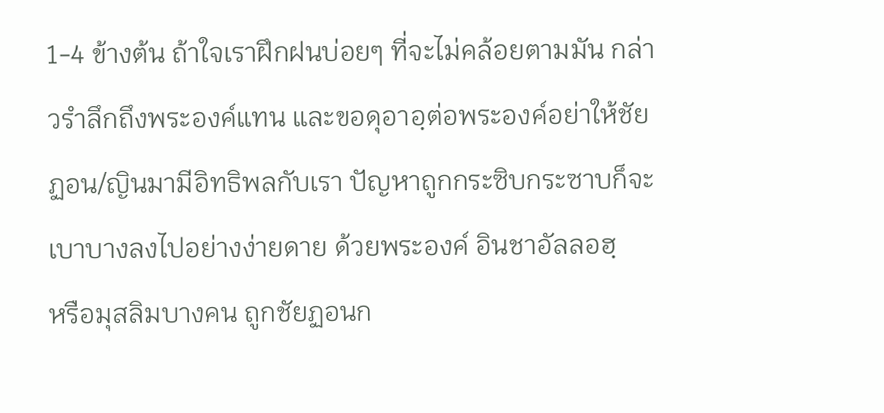1-4 ข้างต้น ถ้าใจเราฝึกฝนบ่อยๆ ที่จะไม่คล้อยตามมัน กล่าวรำลึกถึงพระองค์แทน และขอดุอาอฺต่อพระองค์อย่าให้ชัยฏอน/ญินมามีอิทธิพลกับเรา ปัญหาถูกกระซิบกระซาบก็จะเบาบางลงไปอย่างง่ายดาย ด้วยพระองค์ อินชาอัลลอฮฺ
หรือมุสลิมบางคน ถูกชัยฏอนก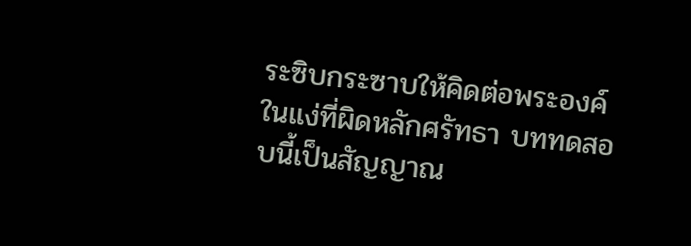ระซิบกระซาบให้คิดต่อพระองค์ในแง่ที่ผิดหลักศรัทธา บททดสอบนี้เป็นสัญญาณ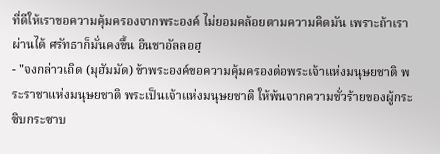ที่ดีให้เราขอความคุ้มครองจากพระองค์ ไม่ยอมคล้อยตามความคิดมัน เพราะถ้าเราผ่านได้ ศรัทธาก็มั่นคงขึ้น อินชาอัลลอฮฺ
- "จงกล่าวเถิด (มุฮัมมัด) ข้าพระองค์ขอความคุ้มครองต่อพระเจ้าแห่งมนุษยชาติ พระราชาแห่งมนุษยชาติ พระเป็นเจ้าแห่งมนุษยชาติ ให้พ้นจากความชั่วร้ายของผู้กระซิบกระซาบ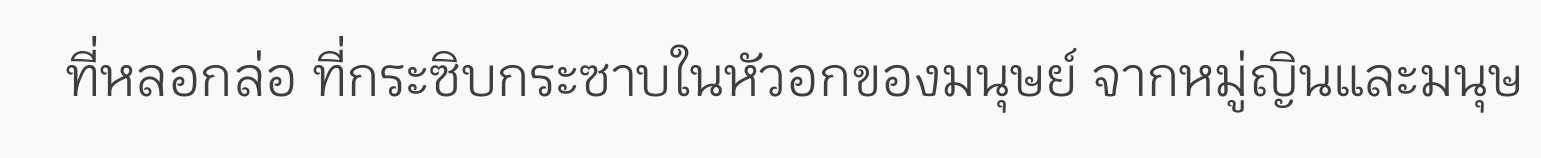ที่หลอกล่อ ที่กระซิบกระซาบในหัวอกของมนุษย์ จากหมู่ญินและมนุษ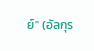ย์" (อัลกุร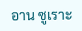อาน ซูเราะ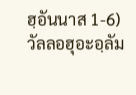ฮฺอันนาส 1-6)
วัลลอฮุอะอฺลัม